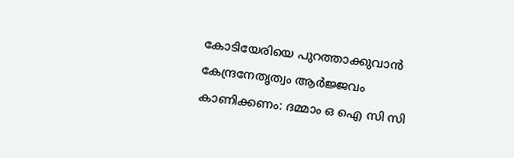കോടിയേരിയെ പുറത്താക്കുവാൻ കേന്ദ്രനേതൃത്വം ആർജ്ജവം കാണിക്കണം: ദമ്മാം ഒ ഐ സി സി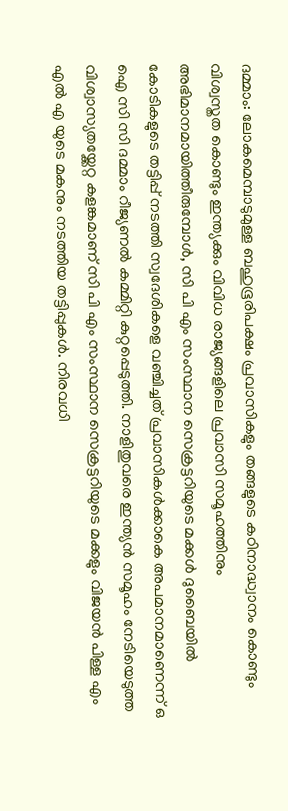ദമ്മാം: ലോകമെമ്പാടുമുള്ള ബഹുഭൂരിപക്ഷം പ്രവാസികളും തങ്ങളുടെ കഠിനാദ്ധ്വാനം കൊണ്ടും വിശ്വസ്തത കൊണ്ടും ഇന്ത്യക്കും വിവിധ രാജ്യങ്ങളിലെ പ്രവാസി സമൂഹത്തിനും അഭിമാനമായിത്തീരുമ്പോൾ, സി പി എം സംസ്ഥാന സെക്രട്ടറിയുടെ മക്കൾ ദുബൈയിൽ കോടികളുടെ തട്ടിപ്പ് നടത്തി സ്വദേശികളെ വഞ്ചിച്ചത് പ്രവാസികൾക്കാകെ അപമാനമാണെന്ന് ഒ ഐ സി സി ദമ്മാം റീജ്യണൽ കമ്മിറ്റി കുറ്റപ്പെടുത്തി. നാളിതുവരെ ഇന്ത്യൻ സമൂഹം നേടിയെടുത്ത വിശ്വാസ്യതയ്ക്കേറ്റ കളങ്കമാണ് സി പി എം സംസ്ഥാന സെക്രട്ടറിയുടെ മക്കളും വിജയൻ പിള്ള എം എൽ എ യുടെ മകനും നടത്തിയ തട്ടിപ്പുകൾ. നിരവധി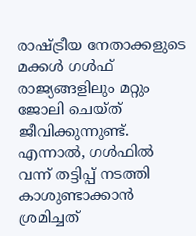രാഷ്ട്രീയ നേതാക്കളുടെ മക്കൾ ഗൾഫ് രാജ്യങ്ങളിലും മറ്റും ജോലി ചെയ്ത് ജീവിക്കുന്നുണ്ട്. എന്നാൽ, ഗൾഫിൽ വന്ന് തട്ടിപ്പ് നടത്തി കാശുണ്ടാക്കാൻ ശ്രമിച്ചത്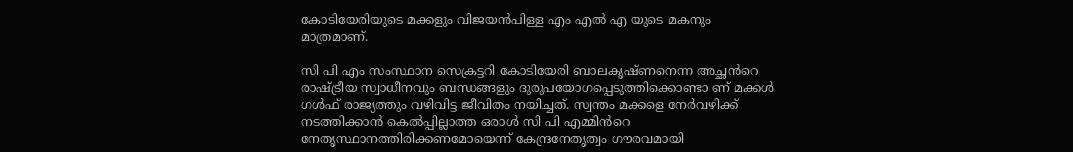കോടിയേരിയുടെ മക്കളും വിജയൻപിള്ള എം എൽ എ യുടെ മകനും മാത്രമാണ്.

സി പി എം സംസ്ഥാന സെക്രട്ടറി കോടിയേരി ബാലകൃഷ്ണനെന്ന അച്ഛൻറെ രാഷ്ട്രീയ സ്വാധീനവും ബന്ധങ്ങളും ദുരുപയോഗപ്പെടുത്തിക്കൊണ്ടാ ണ് മക്കൾ ഗൾഫ് രാജ്യത്തും വഴിവിട്ട ജീവിതം നയിച്ചത്. സ്വന്തം മക്കളെ നേർവഴിക്ക് നടത്തിക്കാൻ കെൽപ്പില്ലാത്ത ഒരാൾ സി പി എമ്മിൻറെ നേതൃസ്ഥാനത്തിരിക്കണമോയെന്ന് കേന്ദ്രനേതൃത്വം ഗൗരവമായി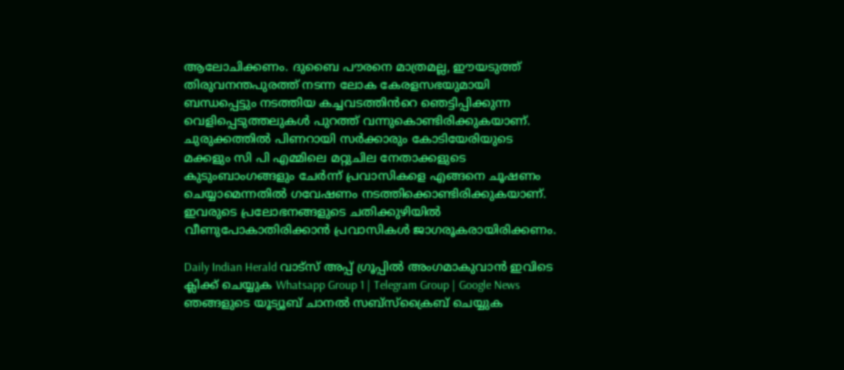ആലോചിക്കണം. ദുബൈ പൗരനെ മാത്രമല്ല, ഈയടുത്ത് തിരുവനന്തപുരത്ത് നടന്ന ലോക കേരളസഭയുമായി ബന്ധപ്പെട്ടും നടത്തിയ കച്ചവടത്തിൻറെ ഞെട്ടിപ്പിക്കുന്ന വെളിപ്പെടുത്തലുകൾ പുറത്ത് വന്നുകൊണ്ടിരിക്കുകയാണ്. ചുരുക്കത്തിൽ പിണറായി സർക്കാരും കോടിയേരിയുടെ മക്കളും സി പി എമ്മിലെ മറ്റുചില നേതാക്കളുടെ കുടുംബാംഗങ്ങളും ചേർന്ന് പ്രവാസികളെ എങ്ങനെ ചൂഷണം ചെയ്യാമെന്നതിൽ ഗവേഷണം നടത്തിക്കൊണ്ടിരിക്കുകയാണ്. ഇവരുടെ പ്രലോഭനങ്ങളുടെ ചതിക്കുഴിയിൽ വീണുപോകാതിരിക്കാൻ പ്രവാസികൾ ജാഗരൂകരായിരിക്കണം.

Daily Indian Herald വാട്സ് അപ്പ് ഗ്രൂപ്പിൽ അംഗമാകുവാൻ ഇവിടെ ക്ലിക്ക് ചെയ്യുക Whatsapp Group 1 | Telegram Group | Google News ഞങ്ങളുടെ യൂട്യൂബ് ചാനൽ സബ്സ്ക്രൈബ് ചെയ്യുക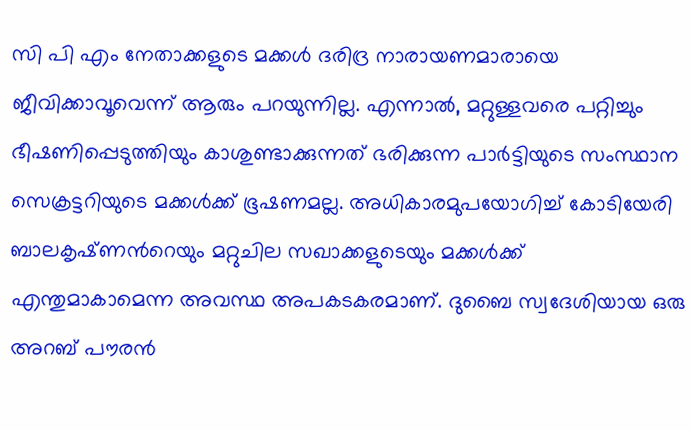സി പി എം നേതാക്കളുടെ മക്കൾ ദരിദ്ര നാരായണമാരായെ ജീവിക്കാവൂവെന്ന് ആരും പറയുന്നില്ല. എന്നാൽ, മറ്റുള്ളവരെ പറ്റിച്ചും ഭീഷണിപ്പെടുത്തിയും കാശുണ്ടാക്കുന്നത് ഭരിക്കുന്ന പാർട്ടിയുടെ സംസ്ഥാന സെക്രട്ടറിയുടെ മക്കൾക്ക് ഭൂഷണമല്ല. അധികാരമുപയോഗിച്ച് കോടിയേരി ബാലകൃഷ്‍ണൻറെയും മറ്റുചില സഖാക്കളുടെയും മക്കൾക്ക് എന്തുമാകാമെന്ന അവസ്ഥ അപകടകരമാണ്. ദുബൈ സ്വദേശിയായ ഒരു അറബ് പൗരൻ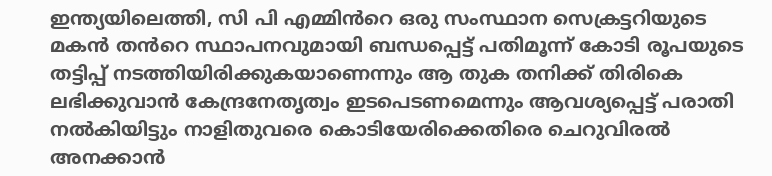ഇന്ത്യയിലെത്തി, സി പി എമ്മിൻറെ ഒരു സംസ്ഥാന സെക്രട്ടറിയുടെ മകൻ തൻറെ സ്ഥാപനവുമായി ബന്ധപ്പെട്ട് പതിമൂന്ന് കോടി രൂപയുടെ തട്ടിപ്പ് നടത്തിയിരിക്കുകയാണെന്നും ആ തുക തനിക്ക് തിരികെ ലഭിക്കുവാൻ കേന്ദ്രനേതൃത്വം ഇടപെടണമെന്നും ആവശ്യപ്പെട്ട് പരാതി നൽകിയിട്ടും നാളിതുവരെ കൊടിയേരിക്കെതിരെ ചെറുവിരൽ അനക്കാൻ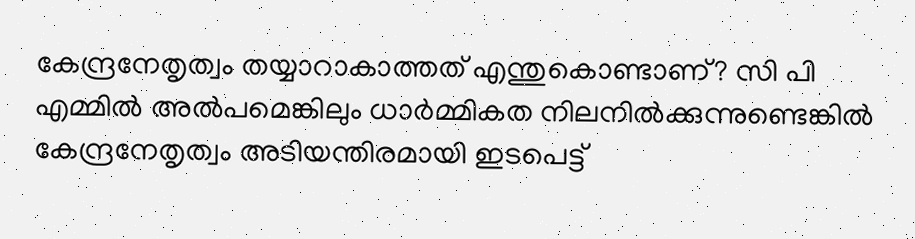കേന്ദ്രനേതൃത്വം തയ്യാറാകാത്തത് എന്തുകൊണ്ടാണ്? സി പി എമ്മിൽ അൽപമെങ്കിലും ധാർമ്മികത നിലനിൽക്കുന്നുണ്ടെങ്കിൽ കേന്ദ്രനേതൃത്വം അടിയന്തിരമായി ഇടപെട്ട്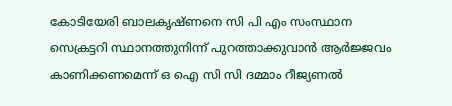കോടിയേരി ബാലകൃഷ്‌ണനെ സി പി എം സംസ്ഥാന സെക്രട്ടറി സ്ഥാനത്തുനിന്ന് പുറത്താക്കുവാൻ ആർജ്ജവം കാണിക്കണമെന്ന് ഒ ഐ സി സി ദമ്മാം റീജ്യണൽ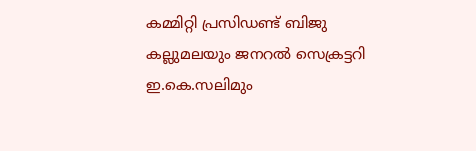കമ്മിറ്റി പ്രസിഡണ്ട് ബിജു കല്ലുമലയും ജനറൽ സെക്രട്ടറി ഇ.കെ.സലിമും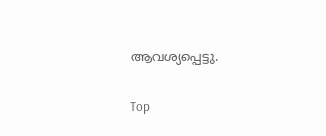ആവശ്യപ്പെട്ടു.

Top